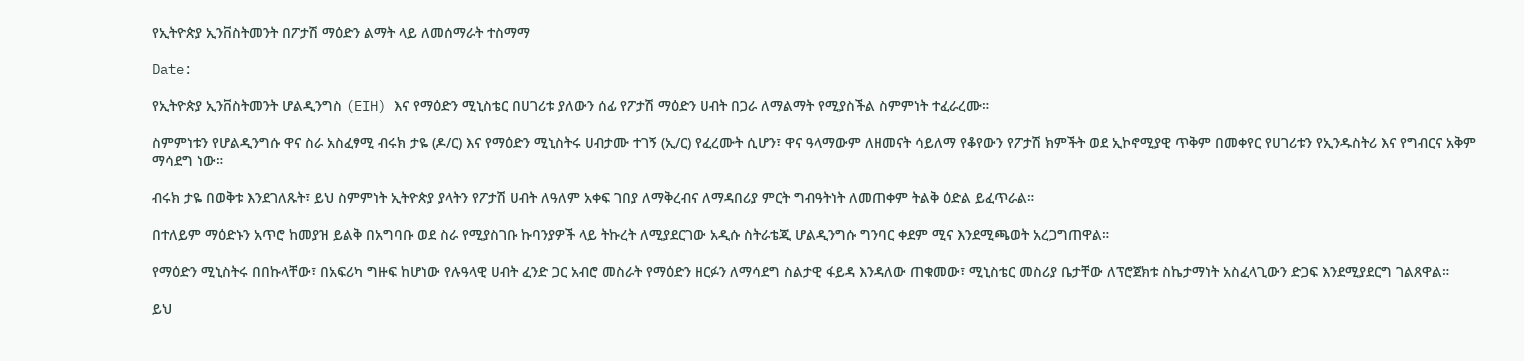የኢትዮጵያ ኢንቨስትመንት በፖታሽ ማዕድን ልማት ላይ ለመሰማራት ተስማማ

Date:

የኢትዮጵያ ኢንቨስትመንት ሆልዲንግስ (EIH) እና የማዕድን ሚኒስቴር በሀገሪቱ ያለውን ሰፊ የፖታሽ ማዕድን ሀብት በጋራ ለማልማት የሚያስችል ስምምነት ተፈራረሙ።

ስምምነቱን የሆልዲንግሱ ዋና ስራ አስፈፃሚ ብሩክ ታዬ (ዶ/ር) እና የማዕድን ሚኒስትሩ ሀብታሙ ተገኝ (ኢ/ር) የፈረሙት ሲሆን፣ ዋና ዓላማውም ለዘመናት ሳይለማ የቆየውን የፖታሽ ክምችት ወደ ኢኮኖሚያዊ ጥቅም በመቀየር የሀገሪቱን የኢንዱስትሪ እና የግብርና አቅም ማሳደግ ነው።

ብሩክ ታዬ በወቅቱ እንደገለጹት፣ ይህ ስምምነት ኢትዮጵያ ያላትን የፖታሽ ሀብት ለዓለም አቀፍ ገበያ ለማቅረብና ለማዳበሪያ ምርት ግብዓትነት ለመጠቀም ትልቅ ዕድል ይፈጥራል።

በተለይም ማዕድኑን አጥሮ ከመያዝ ይልቅ በአግባቡ ወደ ስራ የሚያስገቡ ኩባንያዎች ላይ ትኩረት ለሚያደርገው አዲሱ ስትራቴጂ ሆልዲንግሱ ግንባር ቀደም ሚና እንደሚጫወት አረጋግጠዋል።

የማዕድን ሚኒስትሩ በበኩላቸው፣ በአፍሪካ ግዙፍ ከሆነው የሉዓላዊ ሀብት ፈንድ ጋር አብሮ መስራት የማዕድን ዘርፉን ለማሳደግ ስልታዊ ፋይዳ እንዳለው ጠቁመው፣ ሚኒስቴር መስሪያ ቤታቸው ለፕሮጀክቱ ስኬታማነት አስፈላጊውን ድጋፍ እንደሚያደርግ ገልጸዋል።

ይህ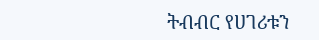ትብብር የሀገሪቱን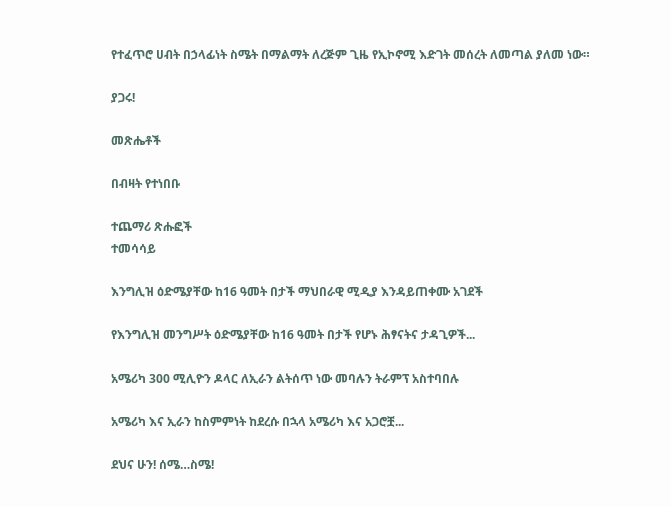የተፈጥሮ ሀብት በኃላፊነት ስሜት በማልማት ለረጅም ጊዜ የኢኮኖሚ እድገት መሰረት ለመጣል ያለመ ነው።

ያጋሩ!

መጽሔቶች

በብዛት የተነበቡ

ተጨማሪ ጽሑፎች
ተመሳሳይ

እንግሊዝ ዕድሜያቸው ከ16 ዓመት በታች ማህበራዊ ሚዲያ እንዳይጠቀሙ አገደች

የእንግሊዝ መንግሥት ዕድሜያቸው ከ16 ዓመት በታች የሆኑ ሕፃናትና ታዳጊዎች...

አሜሪካ 300 ሚሊዮን ዶላር ለኢራን ልትሰጥ ነው መባሉን ትራምፕ አስተባበሉ

አሜሪካ እና ኢራን ከስምምነት ከደረሱ በኋላ አሜሪካ እና አጋሮቿ...

ደህና ሁን! ሰሜ…ስሜ!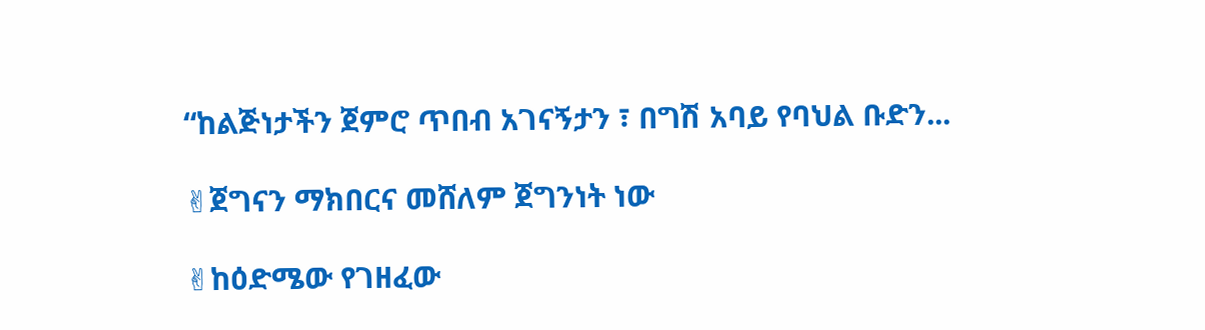“ከልጅነታችን ጀምሮ ጥበብ አገናኝታን ፣ በግሽ አባይ የባህል ቡድን...

✌ጀግናን ማክበርና መሸለም ጀግንነት ነው

✌ከዕድሜው የገዘፈው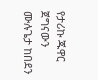የታሪኩ ጁዋር ጀግናውን ሙሉጌታ ከበደን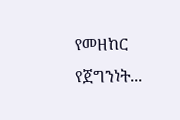የመዘከር የጀግንነት...